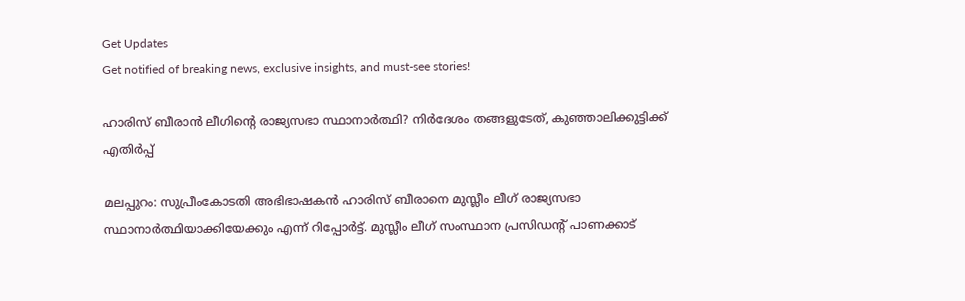Get Updates
Get notified of breaking news, exclusive insights, and must-see stories!

ഹാരിസ് ബീരാന്‍ ലീഗിന്റെ രാജ്യസഭാ സ്ഥാനാര്‍ത്ഥി? നിര്‍ദേശം തങ്ങളുടേത്, കുഞ്ഞാലിക്കുട്ടിക്ക് എതിര്‍പ്പ്

മലപ്പുറം: സുപ്രീംകോടതി അഭിഭാഷകന്‍ ഹാരിസ് ബീരാനെ മുസ്ലീം ലീഗ് രാജ്യസഭാ സ്ഥാനാര്‍ത്ഥിയാക്കിയേക്കും എന്ന് റിപ്പോര്‍ട്ട്. മുസ്ലീം ലീഗ് സംസ്ഥാന പ്രസിഡന്റ് പാണക്കാട്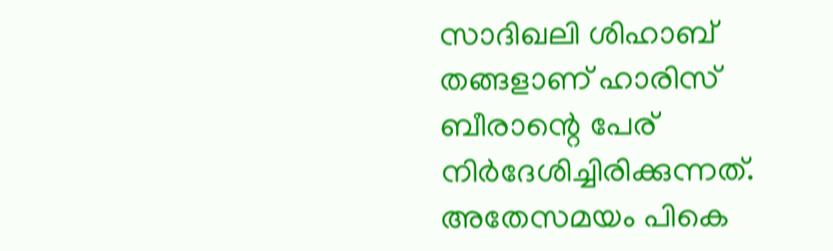സാദിഖലി ശിഹാബ് തങ്ങളാണ് ഹാരിസ് ബീരാന്റെ പേര് നിര്‍ദേശിച്ചിരിക്കുന്നത്. അതേസമയം പികെ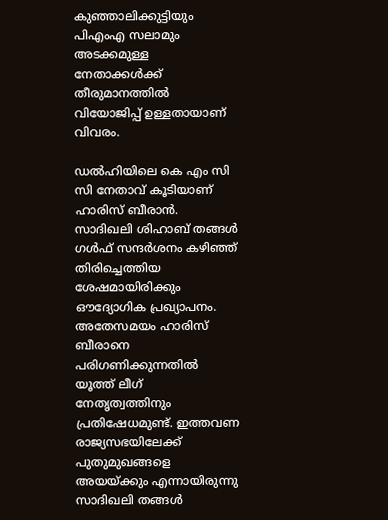കുഞ്ഞാലിക്കുട്ടിയും പിഎംഎ സലാമും അടക്കമുള്ള നേതാക്കള്‍ക്ക് തീരുമാനത്തില്‍ വിയോജിപ്പ് ഉള്ളതായാണ് വിവരം.

ഡല്‍ഹിയിലെ കെ എം സി സി നേതാവ് കൂടിയാണ് ഹാരിസ് ബീരാന്‍. സാദിഖലി ശിഹാബ് തങ്ങള്‍ ഗള്‍ഫ് സന്ദര്‍ശനം കഴിഞ്ഞ് തിരിച്ചെത്തിയ ശേഷമായിരിക്കും ഔദ്യോഗിക പ്രഖ്യാപനം. അതേസമയം ഹാരിസ് ബീരാനെ പരിഗണിക്കുന്നതില്‍ യൂത്ത് ലീഗ് നേതൃത്വത്തിനും പ്രതിഷേധമുണ്ട്. ഇത്തവണ രാജ്യസഭയിലേക്ക് പുതുമുഖങ്ങളെ അയയ്ക്കും എന്നായിരുന്നു സാദിഖലി തങ്ങള്‍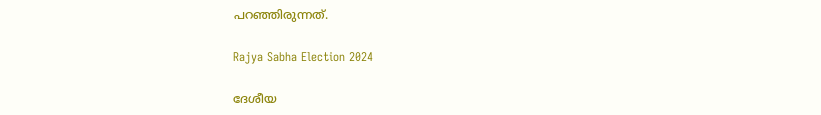പറഞ്ഞിരുന്നത്.

Rajya Sabha Election 2024

ദേശീയ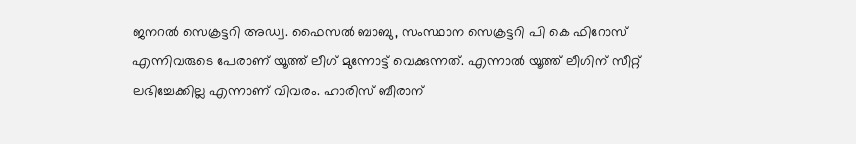ജനറല്‍ സെക്രട്ടറി അഡ്വ. ഫൈസല്‍ ബാബു, സംസ്ഥാന സെക്രട്ടറി പി കെ ഫിറോസ് എന്നിവരുടെ പേരാണ് യൂത്ത് ലീഗ് മുന്നോട്ട് വെക്കുന്നത്. എന്നാല്‍ യൂത്ത് ലീഗിന് സീറ്റ് ലഭിച്ചേക്കില്ല എന്നാണ് വിവരം. ഹാരിസ് ബീരാന്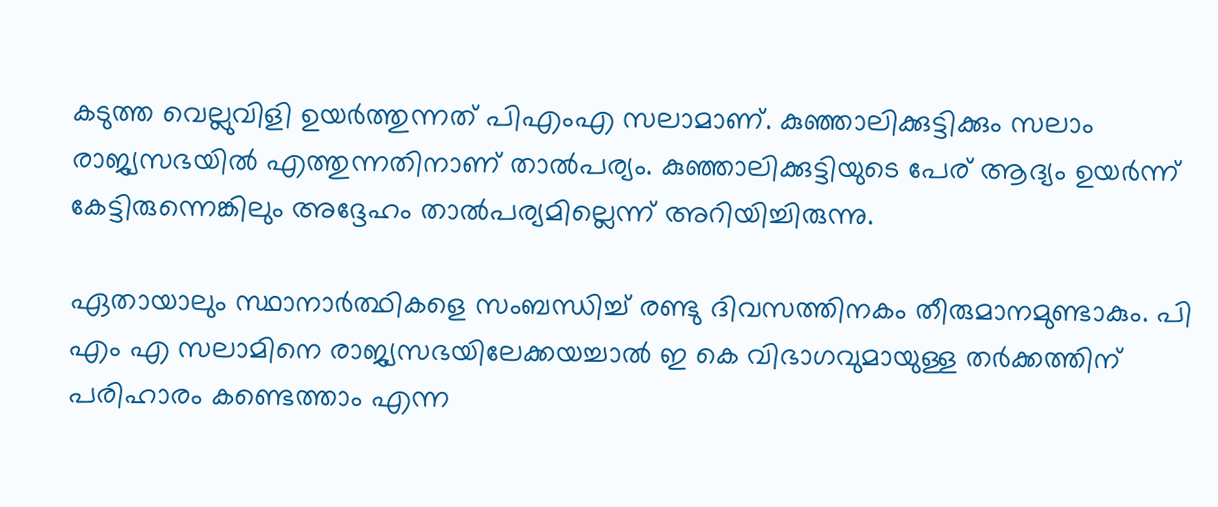കടുത്ത വെല്ലുവിളി ഉയര്‍ത്തുന്നത് പിഎംഎ സലാമാണ്. കുഞ്ഞാലിക്കുട്ടിക്കും സലാം രാജ്യസഭയില്‍ എത്തുന്നതിനാണ് താല്‍പര്യം. കുഞ്ഞാലിക്കുട്ടിയുടെ പേര് ആദ്യം ഉയര്‍ന്ന് കേട്ടിരുന്നെങ്കിലും അദ്ദേഹം താല്‍പര്യമില്ലെന്ന് അറിയിച്ചിരുന്നു.

ഏതായാലും സ്ഥാനാര്‍ത്ഥികളെ സംബന്ധിച്ച് രണ്ടു ദിവസത്തിനകം തീരുമാനമുണ്ടാകും. പി എം എ സലാമിനെ രാജ്യസഭയിലേക്കയച്ചാല്‍ ഇ കെ വിഭാഗവുമായുള്ള തര്‍ക്കത്തിന് പരിഹാരം കണ്ടെത്താം എന്ന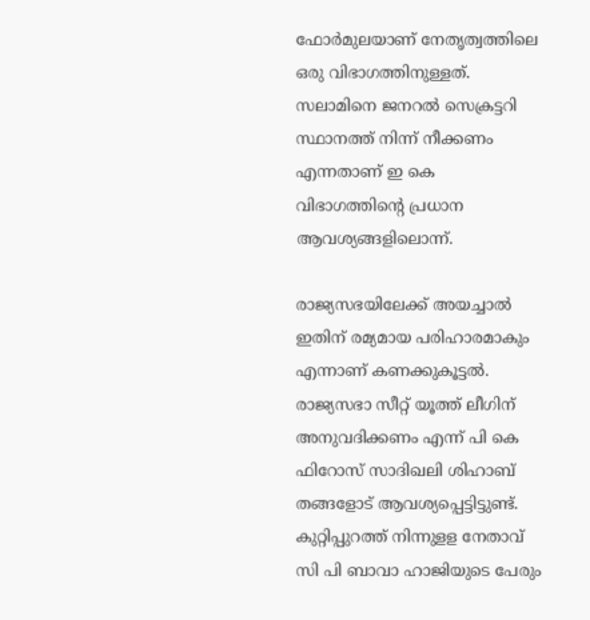ഫോര്‍മുലയാണ് നേതൃത്വത്തിലെ ഒരു വിഭാഗത്തിനുള്ളത്. സലാമിനെ ജനറല്‍ സെക്രട്ടറി സ്ഥാനത്ത് നിന്ന് നീക്കണം എന്നതാണ് ഇ കെ വിഭാഗത്തിന്റെ പ്രധാന ആവശ്യങ്ങളിലൊന്ന്.

രാജ്യസഭയിലേക്ക് അയച്ചാല്‍ ഇതിന് രമ്യമായ പരിഹാരമാകും എന്നാണ് കണക്കുകൂട്ടല്‍. രാജ്യസഭാ സീറ്റ് യൂത്ത് ലീഗിന് അനുവദിക്കണം എന്ന് പി കെ ഫിറോസ് സാദിഖലി ശിഹാബ് തങ്ങളോട് ആവശ്യപ്പെട്ടിട്ടുണ്ട്. കുറ്റിപ്പുറത്ത് നിന്നുളള നേതാവ് സി പി ബാവാ ഹാജിയുടെ പേരും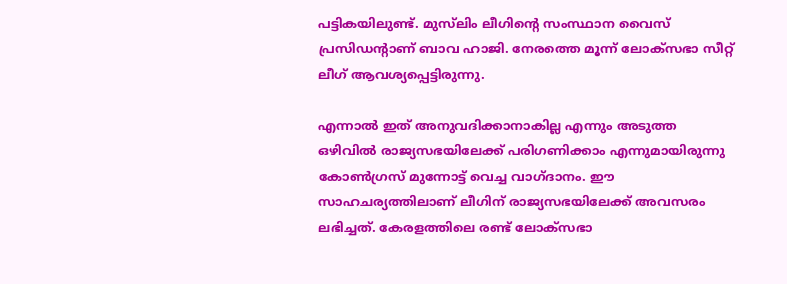പട്ടികയിലുണ്ട്. മുസ്‌ലിം ലീഗിന്റെ സംസ്ഥാന വൈസ് പ്രസിഡന്റാണ് ബാവ ഹാജി. നേരത്തെ മൂന്ന് ലോക്‌സഭാ സീറ്റ് ലീഗ് ആവശ്യപ്പെട്ടിരുന്നു.

എന്നാല്‍ ഇത് അനുവദിക്കാനാകില്ല എന്നും അടുത്ത ഒഴിവില്‍ രാജ്യസഭയിലേക്ക് പരിഗണിക്കാം എന്നുമായിരുന്നു കോണ്‍ഗ്രസ് മുന്നോട്ട് വെച്ച വാഗ്ദാനം. ഈ സാഹചര്യത്തിലാണ് ലീഗിന് രാജ്യസഭയിലേക്ക് അവസരം ലഭിച്ചത്. കേരളത്തിലെ രണ്ട് ലോക്‌സഭാ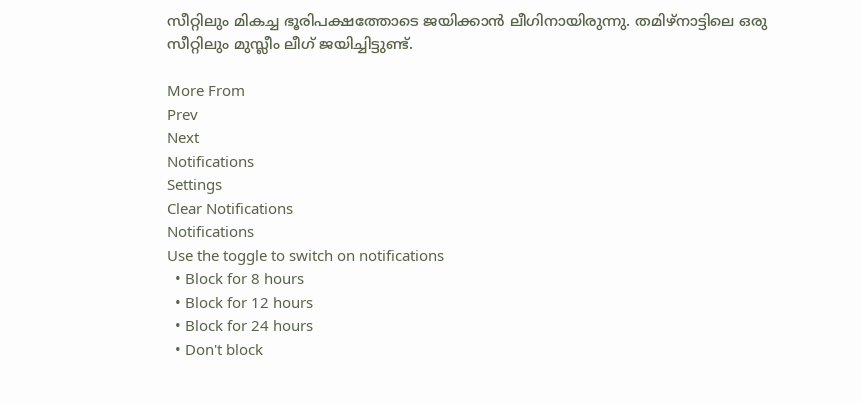സീറ്റിലും മികച്ച ഭൂരിപക്ഷത്തോടെ ജയിക്കാന്‍ ലീഗിനായിരുന്നു. തമിഴ്‌നാട്ടിലെ ഒരു സീറ്റിലും മുസ്ലീം ലീഗ് ജയിച്ചിട്ടുണ്ട്.

More From
Prev
Next
Notifications
Settings
Clear Notifications
Notifications
Use the toggle to switch on notifications
  • Block for 8 hours
  • Block for 12 hours
  • Block for 24 hours
  • Don't block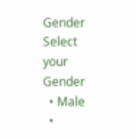Gender
Select your Gender
  • Male
  •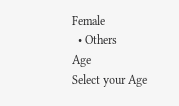Female
  • Others
Age
Select your Age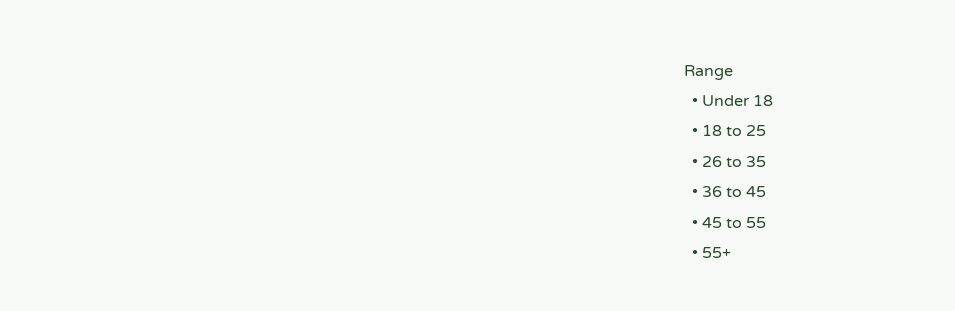Range
  • Under 18
  • 18 to 25
  • 26 to 35
  • 36 to 45
  • 45 to 55
  • 55+